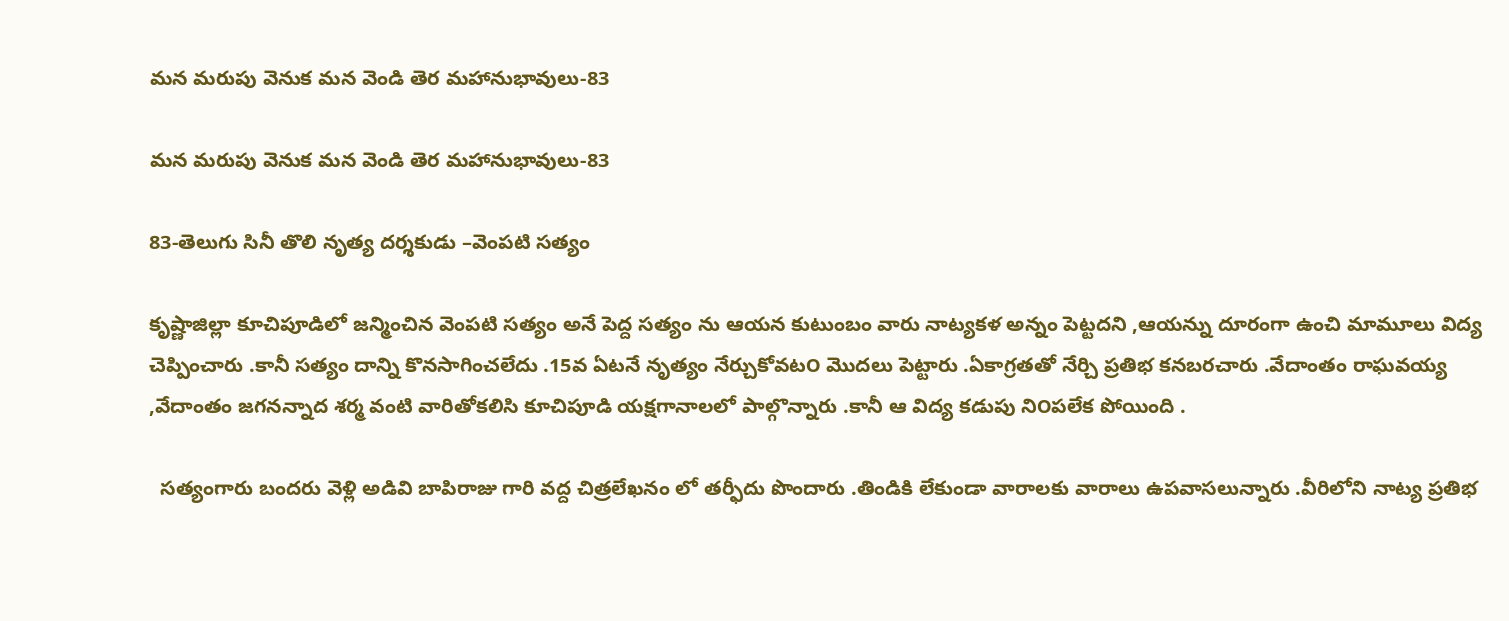మన మరుపు వెనుక మన వెండి తెర మహానుభావులు-83

మన మరుపు వెనుక మన వెండి తెర మహానుభావులు-83

83-తెలుగు సినీ తొలి నృత్య దర్శకుడు –వెంపటి సత్యం

కృష్ణాజిల్లా కూచిపూడిలో జన్మించిన వెంపటి సత్యం అనే పెద్ద సత్యం ను ఆయన కుటుంబం వారు నాట్యకళ అన్నం పెట్టదని ,ఆయన్ను దూరంగా ఉంచి మామూలు విద్య చెప్పించారు .కానీ సత్యం దాన్ని కొనసాగించలేదు .15వ ఏటనే నృత్యం నేర్చుకోవట౦ మొదలు పెట్టారు .ఏకాగ్రతతో నేర్చి ప్రతిభ కనబరచారు .వేదాంతం రాఘవయ్య ,వేదాంతం జగనన్నాద శర్మ వంటి వారితోకలిసి కూచిపూడి యక్షగానాలలో పాల్గొన్నారు .కానీ ఆ విద్య కడుపు ని౦పలేక పోయింది .

  సత్యంగారు బందరు వెళ్లి అడివి బాపిరాజు గారి వద్ద చిత్రలేఖనం లో తర్ఫీదు పొందారు .తిండికి లేకుండా వారాలకు వారాలు ఉపవాసలున్నారు .వీరిలోని నాట్య ప్రతిభ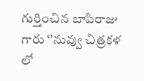గుర్తించిన బాపిరాజు గారు ‘’నువ్వు చిత్రకళ లో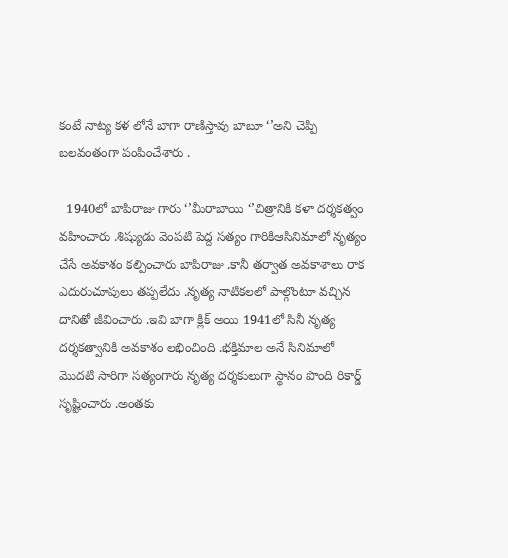కంటే నాట్య కళ లోనే బాగా రాణిస్తావు బాబూ ‘’అని చెప్పి బలవంతంగా పంపించేశారు .

  1940లో బాపిరాజు గారు ‘’మీరాబాయి ‘’చిత్రానికి కళా దర్శకత్వం వహించారు .శిష్యుడు వెంపటి పెద్ద సత్యం గారికిఆసినిమాలో నృత్యం చేసే అవకాశం కల్పించారు బాపిరాజు .కానీ తర్వాత అవకాశాలు రాక ఎదురుచూపులు తప్పలేదు .నృత్య నాటికలలో పాల్గొంటూ వచ్చిన దానితో జీవించారు .ఇవి బాగా క్లిక్ అయి 1941లో సినీ నృత్య దర్శకత్వానికి అవకాశం లభించింది .భక్తిమాల అనే సినిమాలో మొదటి సారిగా సత్యంగారు నృత్య దర్శకులుగా స్థానం పొంది రికార్డ్ సృష్టించారు .అంతకు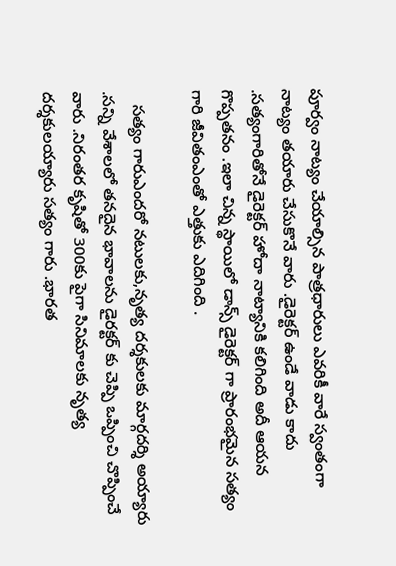పూర్వం నాట్యం చేయాల్సిన పాత్రధారులు ఎవరికీ వారే స్వంతంగా నాట్యం తయారు చేసుకొనే వారు .డైరెక్టర్ ఉండే వాడు కాదు .సత్యంగారితోనే డైరెక్టర్ హోదా నాట్యానికి కలిగింది అదీ ఆయన గొప్పతనం .ఇలా చిన్న స్థాయిలో డాన్స్ డైరెక్టర్ గా ప్రారంభమైన సత్యం గారి జీవితంఎంతో ఎత్తుకు ఎదిగింది .

   సత్యం గారుఎందరో నటులకు,నృత్య దర్శకులకు మార్గదర్శి అయ్యారు .సన్ని వేశాలలో తనదైన భావాలను డైరక్టర్ కు చెప్పి ఒప్పించి చొప్పించే వారు .నిరంతర కృషితో 300కు పైగా సినిమాలకు నృత్య దర్శకులయ్యారు సత్యం గారు .భారత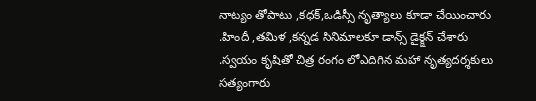నాట్యం తోపాటు ,కధక్,ఒడిస్సీ నృత్యాలు కూడా చేయించారు .హిందీ ,తమిళ ,కన్నడ సినిమాలకూ డాన్స్ డైక్క్షన్ చేశారు .స్వయం కృషితో చిత్ర రంగం లోఎదిగిన మహా నృత్యదర్శకులు సత్యంగారు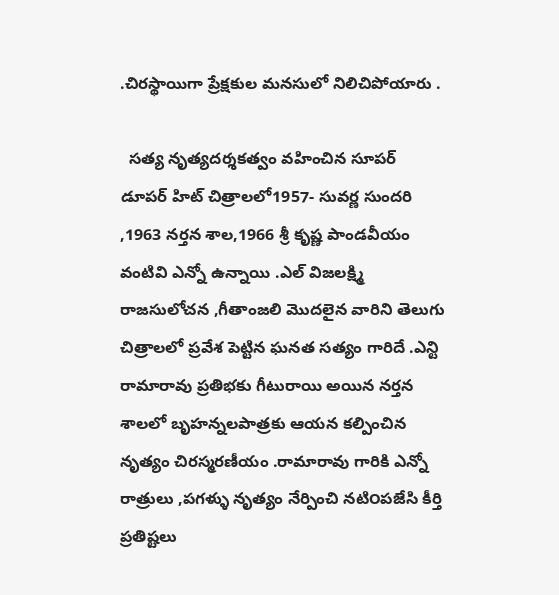.చిరస్థాయిగా ప్రేక్షకుల మనసులో నిలిచిపోయారు .

  సత్య నృత్యదర్శకత్వం వహించిన సూపర్ డూపర్ హిట్ చిత్రాలలో1957- సువర్ణ సుందరి ,1963 నర్తన శాల,1966 శ్రీ కృష్ణ పాండవీయం వంటివి ఎన్నో ఉన్నాయి .ఎల్ విజలక్ష్మి రాజసులోచన ,గీతాంజలి మొదలైన వారిని తెలుగు చిత్రాలలో ప్రవేశ పెట్టిన ఘనత సత్యం గారిదే .ఎన్టి రామారావు ప్రతిభకు గీటురాయి అయిన నర్తన శాలలో బృహన్నలపాత్రకు ఆయన కల్పించిన నృత్యం చిరస్మరణీయం .రామారావు గారికి ఎన్నో రాత్రులు ,పగళ్ళు నృత్యం నేర్పించి నటి౦పజేసి కీర్తి ప్రతిష్టలు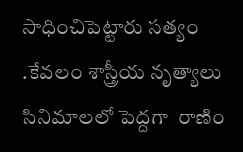సాధించిపెట్టారు సత్యం .కేవలం శాస్త్రీయ నృత్యాలు సినిమాలలో పెద్దగా  రాణిం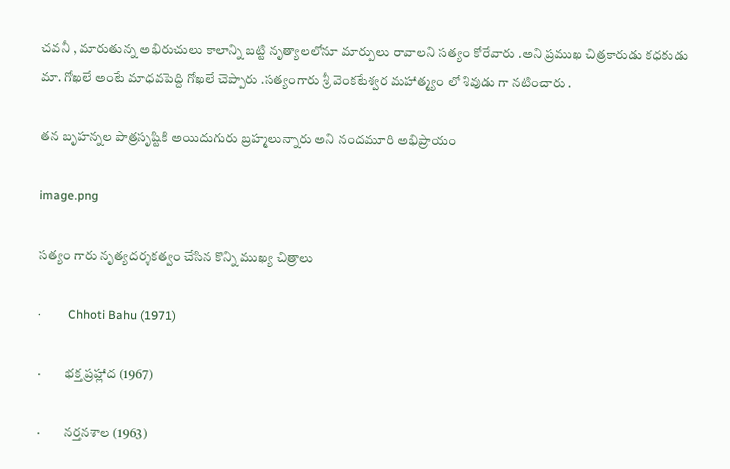చవనీ , మారుతున్న అభిరుచులు కాలాన్ని బట్టి నృత్యాలలోనూ మార్పులు రావాలని సత్యం కోరేవారు .అని ప్రముఖ చిత్రకారుడు కధకుడు మా. గోఖలే అంటే మాధవపెద్ది గోఖలే చెప్పారు .సత్యంగారు శ్రీ వెంకటేశ్వర మహాత్మ్యం లో శివుడు గా నటించారు .

తన బృహన్నల పాత్రసృష్టికి అయిదుగురు బ్రహ్మలున్నారు అని నందమూరి అభిప్రాయం

image.png

సత్యం గారు నృత్యదర్శకత్వం చేసిన కొన్ని ముఖ్య చిత్రాలు

·         Chhoti Bahu (1971)

·         భక్త ప్రహ్లాద (1967)

·         నర్తనశాల (1963)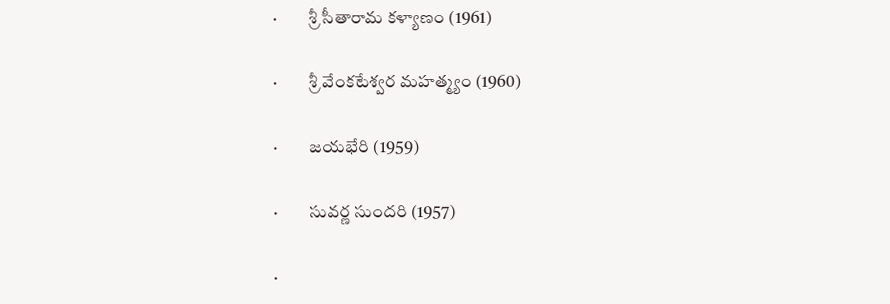·         శ్రీ సీతారామ కళ్యాణం (1961)

·         శ్రీ వేంకటేశ్వర మహత్మ్యం (1960)

·         జయభేరి (1959)

·         సువర్ణ సుందరి (1957)

·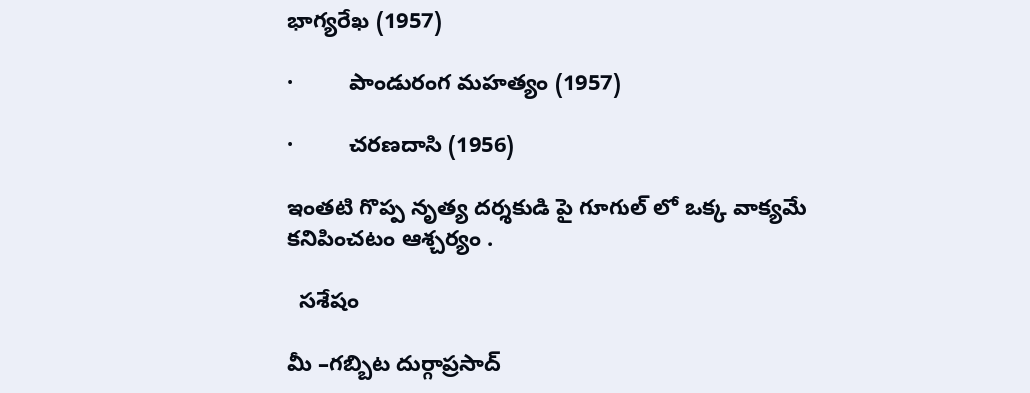భాగ్యరేఖ (1957)

·         పాండురంగ మహత్యం (1957)

·         చరణదాసి (1956)

ఇంతటి గొప్ప నృత్య దర్శకుడి పై గూగుల్ లో ఒక్క వాక్యమే కనిపించటం ఆశ్చర్యం .

  సశేషం

మీ –గబ్బిట దుర్గాప్రసాద్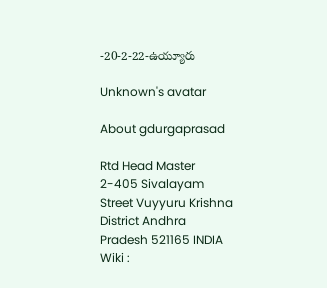-20-2-22-ఉయ్యూరు

Unknown's avatar

About gdurgaprasad

Rtd Head Master 2-405 Sivalayam Street Vuyyuru Krishna District Andhra Pradesh 521165 INDIA Wiki :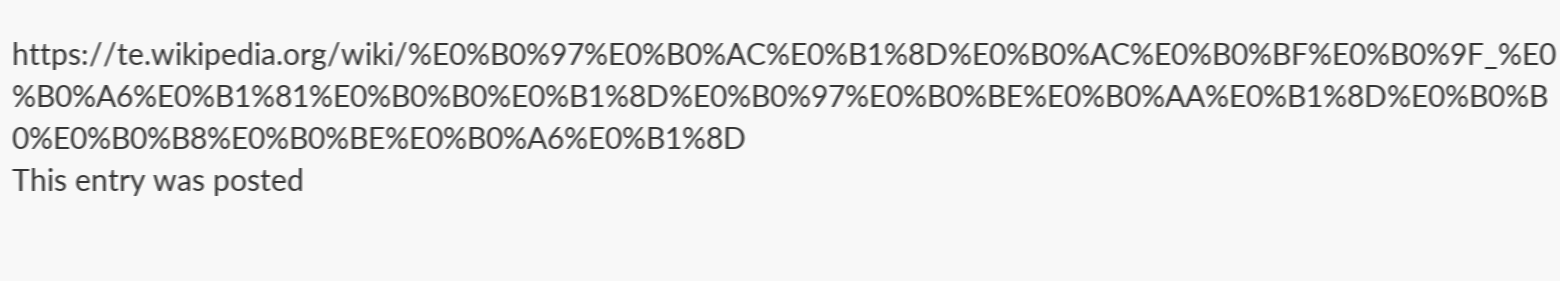https://te.wikipedia.org/wiki/%E0%B0%97%E0%B0%AC%E0%B1%8D%E0%B0%AC%E0%B0%BF%E0%B0%9F_%E0%B0%A6%E0%B1%81%E0%B0%B0%E0%B1%8D%E0%B0%97%E0%B0%BE%E0%B0%AA%E0%B1%8D%E0%B0%B0%E0%B0%B8%E0%B0%BE%E0%B0%A6%E0%B1%8D
This entry was posted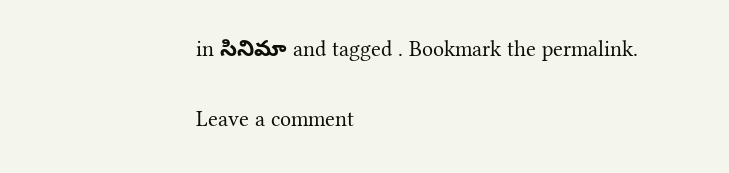in సినిమా and tagged . Bookmark the permalink.

Leave a comment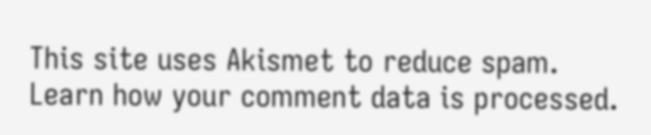This site uses Akismet to reduce spam. Learn how your comment data is processed.